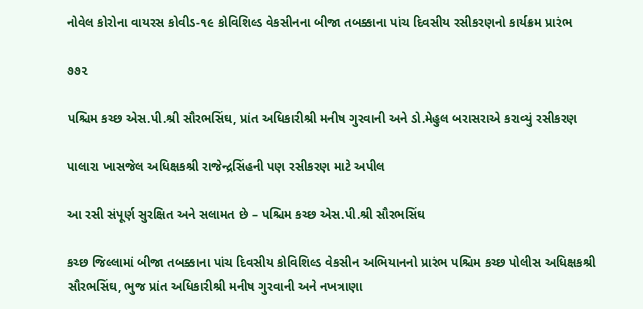નોવેલ કોરોના વાયરસ કોવીડ-૧૯ કોવિશિલ્ડ વેકસીનના બીજા તબક્કાના પાંચ દિવસીય રસીકરણનો કાર્યક્રમ પ્રારંભ

૭૭૨

પશ્ચિમ કચ્છ એસ.પી.શ્રી સૌરભસિંઘ, પ્રાંત અધિકારીશ્રી મનીષ ગુરવાની અને ડો.મેહુલ બરાસરાએ કરાવ્યું રસીકરણ

પાલારા ખાસજેલ અધિક્ષકશ્રી રાજેન્દ્રસિંહની પણ રસીકરણ માટે અપીલ

આ રસી સંપૂર્ણ સુરક્ષિત અને સલામત છે – પશ્ચિમ કચ્છ એસ.પી.શ્રી સૌરભસિંઘ

કચ્છ જિલ્લામાં બીજા તબક્કાના પાંચ દિવસીય કોવિશિલ્ડ વેકસીન અભિયાનનો પ્રારંભ પશ્ચિમ કચ્છ પોલીસ અધિક્ષકશ્રી સૌરભસિંઘ, ભુજ પ્રાંત અધિકારીશ્રી મનીષ ગુરવાની અને નખત્રાણા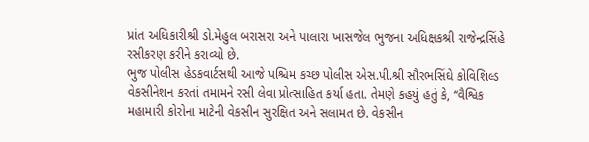પ્રાંત અધિકારીશ્રી ડો.મેહુલ બરાસરા અને પાલારા ખાસજેલ ભુજના અધિક્ષકશ્રી રાજેન્દ્રસિંહે રસીકરણ કરીને કરાવ્યો છે.
ભુજ પોલીસ હેડકવાર્ટસથી આજે પશ્ચિમ કચ્છ પોલીસ એસ.પી.શ્રી સૌરભસિંઘે કોવિશિલ્ડ વેકસીનેશન કરતાં તમામને રસી લેવા પ્રોત્સાહિત કર્યા હતા. તેમણે કહયું હતું કે, ‘‘વૈશ્વિક મહામારી કોરોના માટેની વેકસીન સુરક્ષિત અને સલામત છે. વેકસીન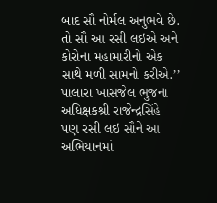બાદ સૌ નોર્મલ અનુભવે છે. તો સૌ આ રસી લઇએ અને કોરોના મહામારીનો એક સાથે મળી સામનો કરીએ.’’
પાલારા ખાસજેલ ભુજના અધિક્ષકશ્રી રાજેન્દ્રસિંહે પણ રસી લઇ સૌને આ અભિયાનમાં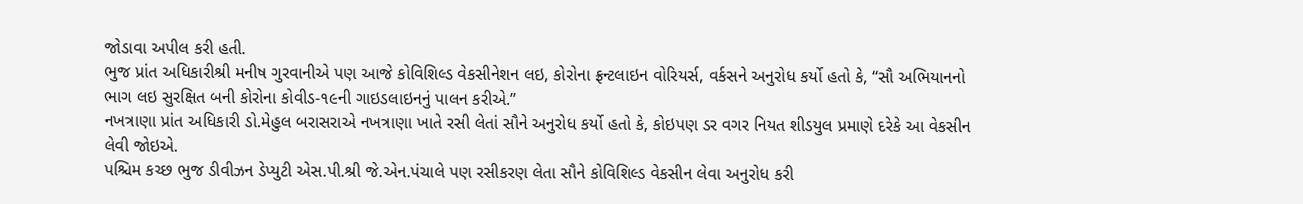જોડાવા અપીલ કરી હતી.
ભુજ પ્રાંત અધિકારીશ્રી મનીષ ગુરવાનીએ પણ આજે કોવિશિલ્ડ વેકસીનેશન લઇ, કોરોના ફ્રન્ટલાઇન વોરિયર્સ, વર્કસને અનુરોધ કર્યો હતો કે, ‘‘સૌ અભિયાનનો ભાગ લઇ સુરક્ષિત બની કોરોના કોવીડ-૧૯ની ગાઇડલાઇનનું પાલન કરીએ.’’
નખત્રાણા પ્રાંત અધિકારી ડો.મેહુલ બરાસરાએ નખત્રાણા ખાતે રસી લેતાં સૌને અનુરોધ કર્યો હતો કે, કોઇપણ ડર વગર નિયત શીડયુલ પ્રમાણે દરેકે આ વેકસીન લેવી જોઇએ.
પશ્ચિમ કચ્છ ભુજ ડીવીઝન ડેપ્યુટી એસ.પી.શ્રી જે.એન.પંચાલે પણ રસીકરણ લેતા સૌને કોવિશિલ્ડ વેકસીન લેવા અનુરોધ કરી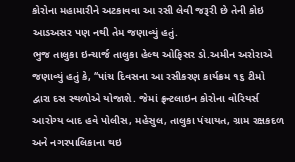કોરોના મહામારીને અટકાવવા આ રસી લેવી જરૂરી છે તેની કોઇ આડઅસર પણ નથી તેમ જણાવ્યું હતું.
ભુજ તાલુકા ઇન્ચાર્જ તાલુકા હેલ્થ ઓફિસર ડો.અમીન અરોરાએ જણાવ્યું હતું કે, ‘‘પાંચ દિવસના આ રસીકરણ કાર્યક્રમ ૧૬ ટીમો દ્વારા દસ સ્થળોએ યોજાશે. જેમાં ફ્રન્ટલાઇન કોરોના વોરિયર્સ આરોગ્ય બાદ હવે પોલીસ, મહેસુલ, તાલુકા પંચાયત, ગ્રામ રક્ષકદળ અને નગરપાલિકાના થઇ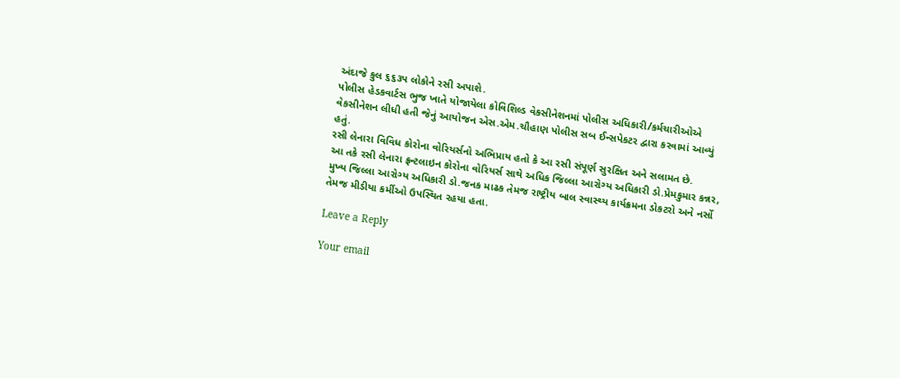અંદાજે કુલ ૬૬૩૫ લોકોને રસી અપાશે.
પોલીસ હેડકવાર્ટસ ભુજ ખાતે યોજાયેલા કોવિશિલ્ડ વેકસીનેશનમાં પોલીસ અધિકારી/કર્મચારીઓએ વેકસીનેશન લીધી હતી જેનું આયોજન એસ.એમ.ચૌહાણ પોલીસ સબ ઈન્સપેકટર દ્વારા કરવામાં આવ્યું હતું.
રસી લેનારા વિવિધ કોરોના વોરિયર્સનો અભિપ્રાય હતો કે આ રસી સંપૂર્ણ સુરક્ષિત અને સલામત છે.
આ તકે રસી લેનારા ફ્રન્ટલાઇન કોરોના વોરિયર્સ સાથે અધિક જિલ્લા આરોગ્ય અધિકારી ડો.પ્રેમકુમાર કન્નર, મુખ્ય જિલ્લા આરોગ્ય અધિકારી ડો.જનક માઢક તેમજ રાષ્ટ્રીય બાલ સ્વાસ્થ્ય કાર્યક્રમના ડોકટરો અને નર્સો તેમજ મીડીયા કર્મીઓ ઉપસ્થિત રહયા હતા.

Leave a Reply

Your email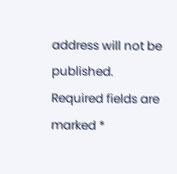address will not be published. Required fields are marked *